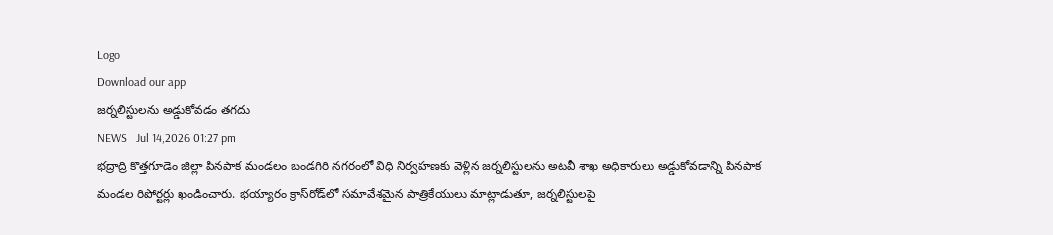Logo
Download our app
జర్నలిస్టులను అడ్డుకోవడం తగదు
NEWS   Jul 14,2026 01:27 pm
భద్రాద్రి కొత్తగూడెం జిల్లా పినపాక మండలం బండగిరి నగరంలో విధి నిర్వహణకు వెళ్లిన జర్నలిస్టులను అటవీ శాఖ అధికారులు అడ్డుకోవడాన్ని పినపాక మండల రిపోర్టర్లు ఖండించారు. భయ్యారం క్రాస్‌రోడ్‌లో సమావేశమైన పాత్రికేయులు మాట్లాడుతూ, జర్నలిస్టులపై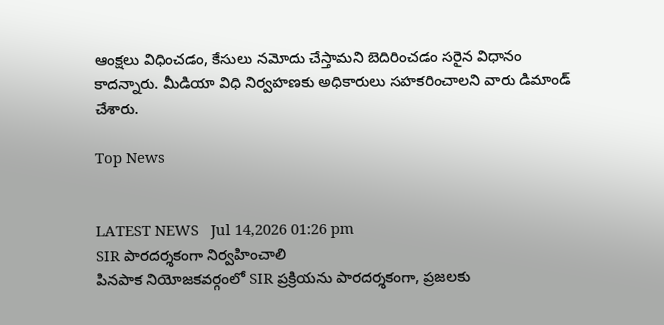ఆంక్షలు విధించడం, కేసులు నమోదు చేస్తామని బెదిరించడం సరైన విధానం కాదన్నారు. మీడియా విధి నిర్వహణకు అధికారులు సహకరించాలని వారు డిమాండ్ చేశారు.

Top News


LATEST NEWS   Jul 14,2026 01:26 pm
SIR పారదర్శకంగా నిర్వహించాలి
పినపాక నియోజకవర్గంలో SIR ప్రక్రియను పారదర్శకంగా, ప్రజలకు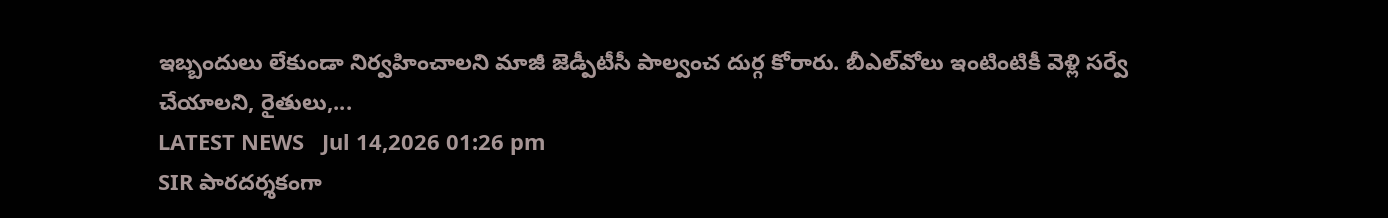ఇబ్బందులు లేకుండా నిర్వహించాలని మాజీ జెడ్పీటీసీ పాల్వంచ దుర్గ కోరారు. బీఎల్‌వోలు ఇంటింటికీ వెళ్లి సర్వే చేయాలని, రైతులు,...
LATEST NEWS   Jul 14,2026 01:26 pm
SIR పారదర్శకంగా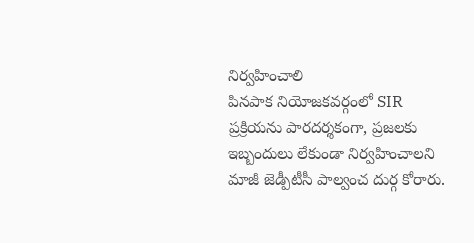నిర్వహించాలి
పినపాక నియోజకవర్గంలో SIR ప్రక్రియను పారదర్శకంగా, ప్రజలకు ఇబ్బందులు లేకుండా నిర్వహించాలని మాజీ జెడ్పీటీసీ పాల్వంచ దుర్గ కోరారు.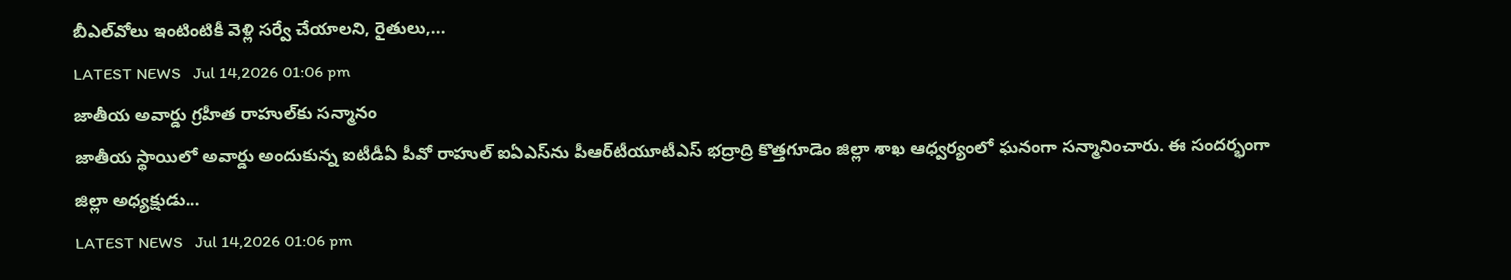బీఎల్‌వోలు ఇంటింటికీ వెళ్లి సర్వే చేయాలని, రైతులు,...
LATEST NEWS   Jul 14,2026 01:06 pm
జాతీయ అవార్డు గ్రహీత రాహుల్‌కు సన్మానం
జాతీయ స్థాయిలో అవార్డు అందుకున్న ఐటీడీఏ పీవో రాహుల్ ఐఏఎస్‌ను పీఆర్‌టీయూటీఎస్ భద్రాద్రి కొత్తగూడెం జిల్లా శాఖ ఆధ్వర్యంలో ఘనంగా సన్మానించారు. ఈ సందర్భంగా జిల్లా అధ్యక్షుడు...
LATEST NEWS   Jul 14,2026 01:06 pm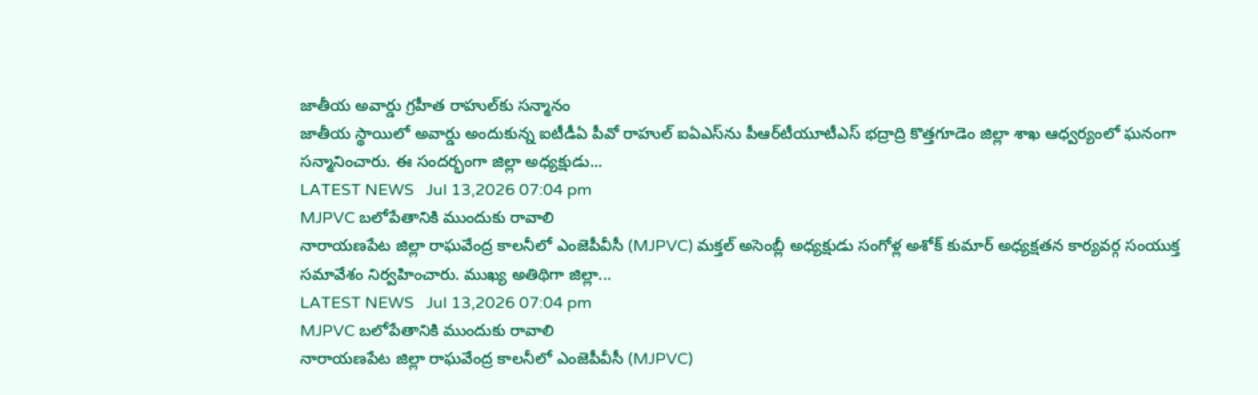జాతీయ అవార్డు గ్రహీత రాహుల్‌కు సన్మానం
జాతీయ స్థాయిలో అవార్డు అందుకున్న ఐటీడీఏ పీవో రాహుల్ ఐఏఎస్‌ను పీఆర్‌టీయూటీఎస్ భద్రాద్రి కొత్తగూడెం జిల్లా శాఖ ఆధ్వర్యంలో ఘనంగా సన్మానించారు. ఈ సందర్భంగా జిల్లా అధ్యక్షుడు...
LATEST NEWS   Jul 13,2026 07:04 pm
MJPVC బలోపేతానికి ముందుకు రావాలి
నారాయణపేట జిల్లా రాఘవేంద్ర కాలనీలో ఎంజెపీవీసీ (MJPVC) మక్తల్ అసెంబ్లీ అధ్యక్షుడు సంగోళ్ల అశోక్ కుమార్ అధ్యక్షతన కార్యవర్గ సంయుక్త సమావేశం నిర్వహించారు. ముఖ్య అతిథిగా జిల్లా...
LATEST NEWS   Jul 13,2026 07:04 pm
MJPVC బలోపేతానికి ముందుకు రావాలి
నారాయణపేట జిల్లా రాఘవేంద్ర కాలనీలో ఎంజెపీవీసీ (MJPVC)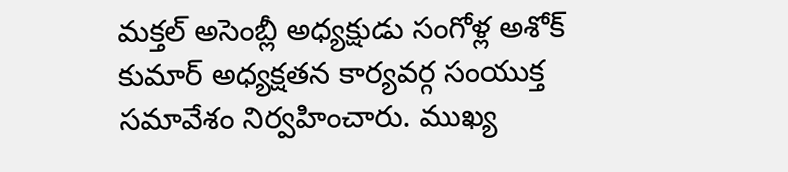మక్తల్ అసెంబ్లీ అధ్యక్షుడు సంగోళ్ల అశోక్ కుమార్ అధ్యక్షతన కార్యవర్గ సంయుక్త సమావేశం నిర్వహించారు. ముఖ్య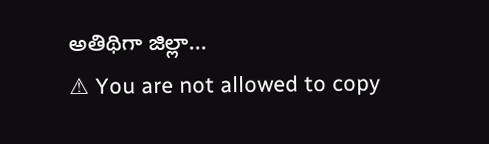అతిథిగా జిల్లా...
⚠ You are not allowed to copy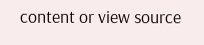content or view source